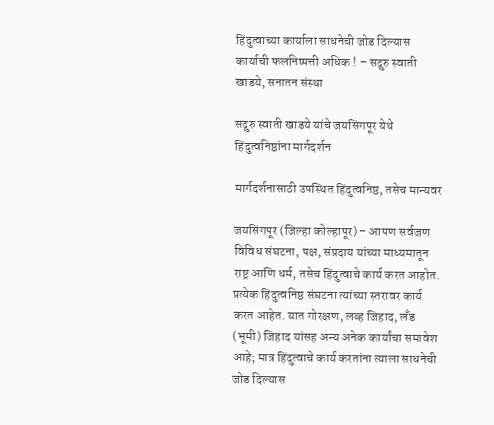हिंदुत्वाच्या कार्याला साधनेची जोड दिल्यास कार्याची फलनिष्पत्ती अधिक ! – सद्गुरु स्वाती खाडये, सनातन संस्था

सद्गुरु स्वाती खाडये यांचे जयसिंगपूर येथे हिंदुत्वनिष्ठांना मार्गदर्शन

मार्गदर्शनासाठी उपस्थित हिंदुत्वनिष्ठ, तसेच मान्यवर

जयसिंगपूर (जिल्हा कोल्हापूर) – आपण सर्वजण विविध संघटना, पक्ष, संप्रदाय यांच्या माध्यमातून राष्ट्र आणि धर्म, तसेच हिंदुत्वाचे कार्य करत आहोत. प्रत्येक हिंदुत्वनिष्ठ संघटना त्यांच्या स्तरावर कार्य करत आहेत. यात गोरक्षण, लव्ह जिहाद, लँड (भूमी) जिहाद यांसह अन्य अनेक कार्यांचा समावेश आहे; मात्र हिंदुत्वाचे कार्य करतांना त्याला साधनेची जोड दिल्यास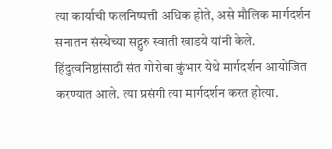त्या कार्याची फलनिष्पत्ती अधिक होते, असे मौलिक मार्गदर्शन सनातन संस्थेच्या सद्गुरु स्वाती खाडये यांनी केले. हिंदुत्वनिष्ठांसाठी संत गोरोबा कुंभार येथे मार्गदर्शन आयोजित करण्यात आले. त्या प्रसंगी त्या मार्गदर्शन करत होत्या.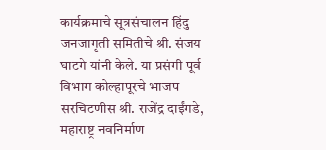कार्यक्रमाचे सूत्रसंचालन हिंदु जनजागृती समितीचे श्री. संजय घाटगे यांनी केले. या प्रसंगी पूर्व विभाग कोल्हापूरचे भाजप सरचिटणीस श्री. राजेंद्र दाईंगडे, महाराष्ट्र नवनिर्माण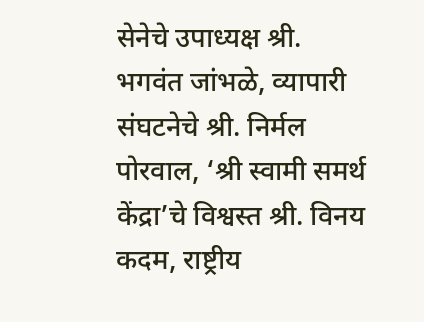सेनेचे उपाध्यक्ष श्री. भगवंत जांभळे, व्यापारी संघटनेचे श्री. निर्मल पोरवाल, ‘श्री स्वामी समर्थ केंद्रा’चे विश्वस्त श्री. विनय कदम, राष्ट्रीय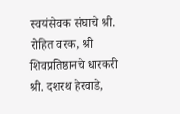स्वयंसेवक संघाचे श्री. रोहित वरक, श्री शिवप्रतिष्ठानचे धारकरी श्री. दशरथ हेरवाडे,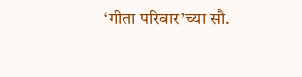‘गीता परिवार’च्या सौ.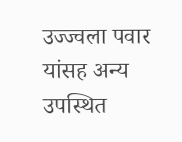उज्ज्वला पवार यांसह अन्य उपस्थित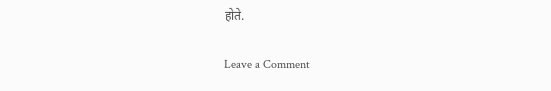होते.

Leave a Comment